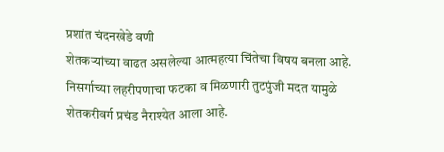प्रशांत चंदनखेडे वणी
शेतकऱ्यांच्या वाढत असलेल्या आत्महत्या चिंतेचा विषय बनला आहे. निसर्गाच्या लहरीपणाचा फटका व मिळणारी तुटपुंजी मदत यामुळे शेतकरीवर्ग प्रचंड नैराश्येत आला आहे.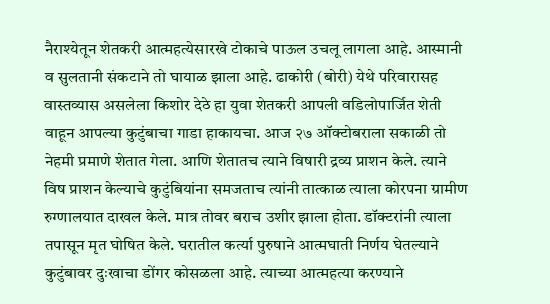नैराश्येतून शेतकरी आत्महत्येसारखे टोकाचे पाऊल उचलू लागला आहे. आस्मानी व सुलतानी संकटाने तो घायाळ झाला आहे. ढाकोरी (बोरी) येथे परिवारासह वास्तव्यास असलेला किशोर देठे हा युवा शेतकरी आपली वडिलोपार्जित शेती वाहून आपल्या कुटुंबाचा गाडा हाकायचा. आज २७ ऑक्टोबराला सकाळी तो नेहमी प्रमाणे शेतात गेला. आणि शेतातच त्याने विषारी द्रव्य प्राशन केले. त्याने विष प्राशन केल्याचे कुटुंबियांना समजताच त्यांनी तात्काळ त्याला कोरपना ग्रामीण रुग्णालयात दाखल केले. मात्र तोवर बराच उशीर झाला होता. डॉक्टरांनी त्याला तपासून मृत घोषित केले. घरातील कर्त्या पुरुषाने आत्मघाती निर्णय घेतल्याने कुटुंबावर दुःखाचा डोंगर कोसळला आहे. त्याच्या आत्महत्या करण्याने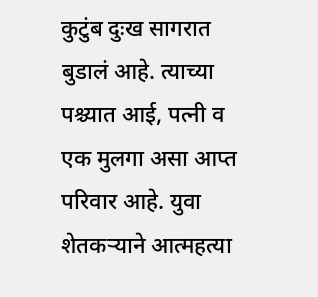कुटुंब दुःख सागरात बुडालं आहे. त्याच्या पश्च्यात आई, पत्नी व एक मुलगा असा आप्त परिवार आहे. युवा शेतकऱ्याने आत्महत्या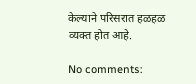केल्याने परिसरात हळहळ व्यक्त होत आहे.

No comments: